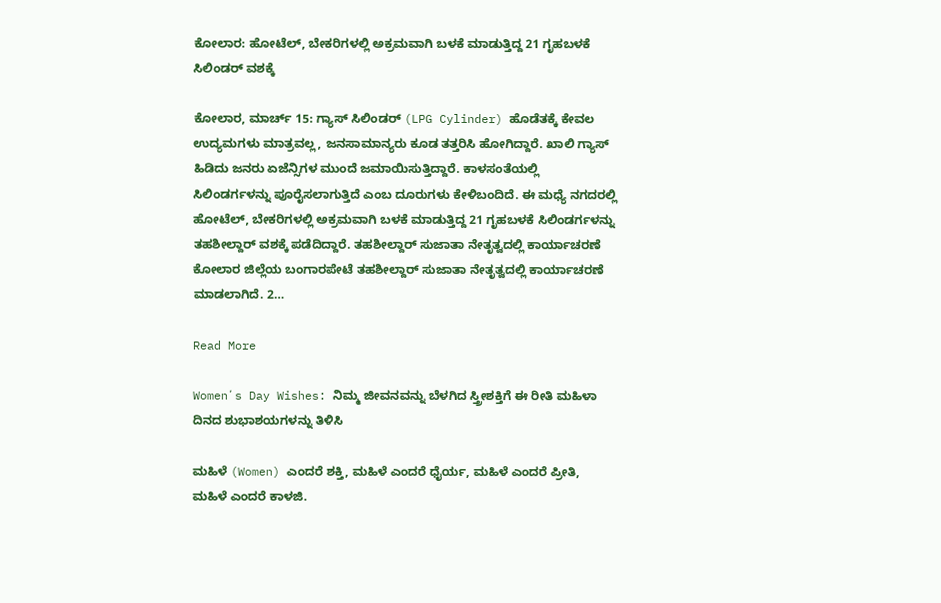ಕೋಲಾರ: ಹೋಟೆಲ್, ಬೇಕರಿಗಳಲ್ಲಿ ಅಕ್ರಮವಾಗಿ ಬಳಕೆ ಮಾಡುತ್ತಿದ್ದ 21 ಗೃಹಬಳಕೆ ಸಿಲಿಂಡರ್ ವಶಕ್ಕೆ

ಕೋಲಾರ, ಮಾರ್ಚ್ 15: ಗ್ಯಾಸ್ ಸಿಲಿಂಡರ್ (LPG Cylinder) ಹೊಡೆತಕ್ಕೆ ಕೇವಲ ಉದ್ಯಮಗಳು ಮಾತ್ರವಲ್ಲ, ಜನಸಾಮಾನ್ಯರು ಕೂಡ ತತ್ತರಿಸಿ ಹೋಗಿದ್ದಾರೆ. ಖಾಲಿ ಗ್ಯಾಸ್ ಹಿಡಿದು ಜನರು ಏಜೆನ್ಸಿಗಳ ಮುಂದೆ ಜಮಾಯಿಸುತ್ತಿದ್ದಾರೆ. ಕಾಳಸಂತೆಯಲ್ಲಿ ಸಿಲಿಂಡರ್ಗಳನ್ನು ಪೂರೈಸಲಾಗುತ್ತಿದೆ ಎಂಬ ದೂರುಗಳು ಕೇಳಿಬಂದಿದೆ. ಈ ಮಧ್ಯೆ ನಗದರಲ್ಲಿ ಹೋಟೆಲ್, ಬೇಕರಿಗಳಲ್ಲಿ ಅಕ್ರಮವಾಗಿ ಬಳಕೆ ಮಾಡುತ್ತಿದ್ದ 21 ಗೃಹಬಳಕೆ ಸಿಲಿಂಡರ್ಗಳನ್ನು ತಹಶೀಲ್ದಾರ್ ವಶಕ್ಕೆ ಪಡೆದಿದ್ದಾರೆ. ತಹಶೀಲ್ದಾರ್ ಸುಜಾತಾ ನೇತೃತ್ವದಲ್ಲಿ ಕಾರ್ಯಾಚರಣೆ ಕೋಲಾರ ಜಿಲ್ಲೆಯ ಬಂಗಾರಪೇಟೆ ತಹಶೀಲ್ದಾರ್ ಸುಜಾತಾ ನೇತೃತ್ವದಲ್ಲಿ ಕಾರ್ಯಾಚರಣೆ ಮಾಡಲಾಗಿದೆ. 2…

Read More

Womenʼs Day Wishes: ನಿಮ್ಮ ಜೀವನವನ್ನು ಬೆಳಗಿದ ಸ್ತ್ರೀಶಕ್ತಿಗೆ ಈ ರೀತಿ ಮಹಿಳಾ ದಿನದ ಶುಭಾಶಯಗಳನ್ನು ತಿಳಿಸಿ

ಮಹಿಳೆ (Women) ಎಂದರೆ ಶಕ್ತಿ, ಮಹಿಳೆ ಎಂದರೆ ಧೈರ್ಯ, ಮಹಿಳೆ ಎಂದರೆ ಪ್ರೀತಿ, ಮಹಿಳೆ ಎಂದರೆ ಕಾಳಜಿ.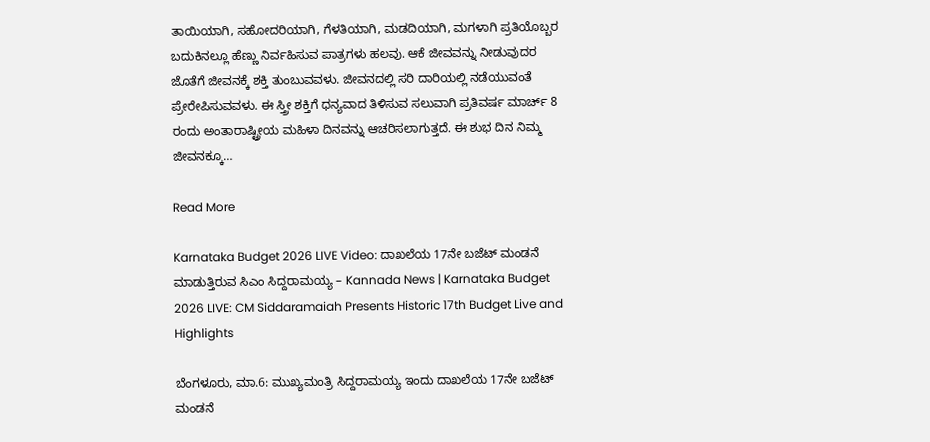ತಾಯಿಯಾಗಿ, ಸಹೋದರಿಯಾಗಿ, ಗೆಳತಿಯಾಗಿ, ಮಡದಿಯಾಗಿ, ಮಗಳಾಗಿ ಪ್ರತಿಯೊಬ್ಬರ ಬದುಕಿನಲ್ಲೂ ಹೆಣ್ಣು ನಿರ್ವಹಿಸುವ ಪಾತ್ರಗಳು ಹಲವು. ಆಕೆ ಜೀವವನ್ನು ನೀಡುವುದರ ಜೊತೆಗೆ ಜೀವನಕ್ಕೆ ಶಕ್ತಿ ತುಂಬುವವಳು. ಜೀವನದಲ್ಲಿ ಸರಿ ದಾರಿಯಲ್ಲಿ ನಡೆಯುವಂತೆ ಪ್ರೇರೇಪಿಸುವವಳು. ಈ ಸ್ತ್ರೀ ಶಕ್ತಿಗೆ ಧನ್ಯವಾದ ತಿಳಿಸುವ ಸಲುವಾಗಿ ಪ್ರತಿವರ್ಷ ಮಾರ್ಚ್‌ 8 ರಂದು ಅಂತಾರಾಷ್ಟ್ರೀಯ ಮಹಿಳಾ ದಿನವನ್ನು ಆಚರಿಸಲಾಗುತ್ತದೆ. ಈ ಶುಭ ದಿನ ನಿಮ್ಮ ಜೀವನಕ್ಕೂ…

Read More

Karnataka Budget 2026 LIVE Video: ದಾಖಲೆಯ 17ನೇ ಬಜೆಟ್ ಮಂಡನೆ ಮಾಡುತ್ತಿರುವ ಸಿಎಂ ಸಿದ್ದರಾಮಯ್ಯ – Kannada News | Karnataka Budget 2026 LIVE: CM Siddaramaiah Presents Historic 17th Budget Live and Highlights

ಬೆಂಗಳೂರು, ಮಾ.6: ಮುಖ್ಯಮಂತ್ರಿ ಸಿದ್ದರಾಮಯ್ಯ ಇಂದು ದಾಖಲೆಯ 17ನೇ ಬಜೆಟ್ ಮಂಡನೆ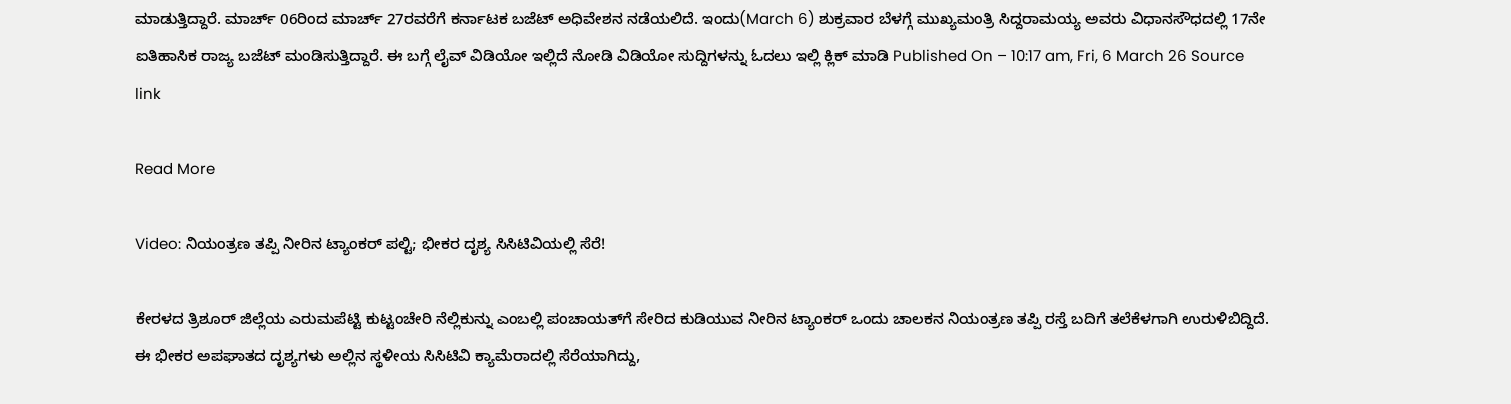ಮಾಡುತ್ತಿದ್ದಾರೆ. ಮಾರ್ಚ್ 06ರಿಂದ ಮಾರ್ಚ್ 27ರವರೆಗೆ ಕರ್ನಾಟಕ ಬಜೆಟ್ ಅಧಿವೇಶನ ನಡೆಯಲಿದೆ. ಇಂದು(March 6) ಶುಕ್ರವಾರ ಬೆಳಗ್ಗೆ ಮುಖ್ಯಮಂತ್ರಿ ಸಿದ್ದರಾಮಯ್ಯ ಅವರು ವಿಧಾನಸೌಧದಲ್ಲಿ 17ನೇ ಐತಿಹಾಸಿಕ ರಾಜ್ಯ ಬಜೆಟ್ ಮಂಡಿಸುತ್ತಿದ್ದಾರೆ. ಈ ಬಗ್ಗೆ ಲೈವ್ ವಿಡಿಯೋ ಇಲ್ಲಿದೆ ನೋಡಿ ವಿಡಿಯೋ ಸುದ್ದಿಗಳನ್ನು ಓದಲು ಇಲ್ಲಿ ಕ್ಲಿಕ್ ಮಾಡಿ Published On – 10:17 am, Fri, 6 March 26 Source link

Read More

Video: ನಿಯಂತ್ರಣ ತಪ್ಪಿ ನೀರಿನ ಟ್ಯಾಂಕರ್ ಪಲ್ಟಿ; ಭೀಕರ ದೃಶ್ಯ ಸಿಸಿಟಿವಿಯಲ್ಲಿ ಸೆರೆ!

ಕೇರಳದ ತ್ರಿಶೂರ್ ಜಿಲ್ಲೆಯ ಎರುಮಪೆಟ್ಟಿ ಕುಟ್ಟಂಚೇರಿ ನೆಲ್ಲಿಕುನ್ನು ಎಂಬಲ್ಲಿ ಪಂಚಾಯತ್‌ಗೆ ಸೇರಿದ ಕುಡಿಯುವ ನೀರಿನ ಟ್ಯಾಂಕರ್ ಒಂದು ಚಾಲಕನ ನಿಯಂತ್ರಣ ತಪ್ಪಿ ರಸ್ತೆ ಬದಿಗೆ ತಲೆಕೆಳಗಾಗಿ ಉರುಳಿಬಿದ್ದಿದೆ. ಈ ಭೀಕರ ಅಪಘಾತದ ದೃಶ್ಯಗಳು ಅಲ್ಲಿನ ಸ್ಥಳೀಯ ಸಿಸಿಟಿವಿ ಕ್ಯಾಮೆರಾದಲ್ಲಿ ಸೆರೆಯಾಗಿದ್ದು,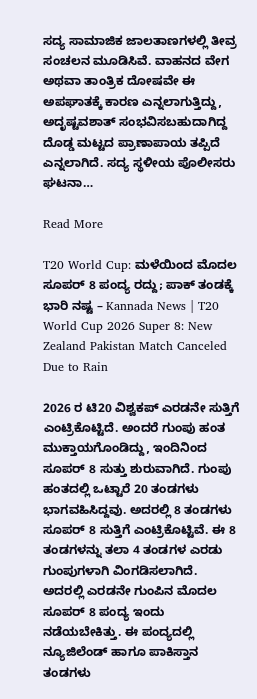ಸದ್ಯ ಸಾಮಾಜಿಕ ಜಾಲತಾಣಗಳಲ್ಲಿ ತೀವ್ರ ಸಂಚಲನ ಮೂಡಿಸಿವೆ. ವಾಹನದ ವೇಗ ಅಥವಾ ತಾಂತ್ರಿಕ ದೋಷವೇ ಈ ಅಪಘಾತಕ್ಕೆ ಕಾರಣ ಎನ್ನಲಾಗುತ್ತಿದ್ದು, ಅದೃಷ್ಟವಶಾತ್ ಸಂಭವಿಸಬಹುದಾಗಿದ್ದ ದೊಡ್ಡ ಮಟ್ಟದ ಪ್ರಾಣಾಪಾಯ ತಪ್ಪಿದೆ ಎನ್ನಲಾಗಿದೆ. ಸದ್ಯ ಸ್ಥಳೀಯ ಪೊಲೀಸರು ಘಟನಾ…

Read More

T20 World Cup: ಮಳೆಯಿಂದ ಮೊದಲ ಸೂಪರ್ 8 ಪಂದ್ಯ ರದ್ದು; ಪಾಕ್ ತಂಡಕ್ಕೆ ಭಾರಿ ನಷ್ಟ – Kannada News | T20 World Cup 2026 Super 8: New Zealand Pakistan Match Canceled Due to Rain

2026 ರ ಟಿ20 ವಿಶ್ವಕಪ್ ಎರಡನೇ ಸುತ್ತಿಗೆ ಎಂಟ್ರಿಕೊಟ್ಟಿದೆ. ಅಂದರೆ ಗುಂಪು ಹಂತ ಮುಕ್ತಾಯಗೊಂಡಿದ್ದು, ಇಂದಿನಿಂದ ಸೂಪರ್ 8 ಸುತ್ತು ಶುರುವಾಗಿದೆ. ಗುಂಪು ಹಂತದಲ್ಲಿ ಒಟ್ಟಾರೆ 20 ತಂಡಗಳು ಭಾಗವಹಿಸಿದ್ದವು. ಅದರಲ್ಲಿ 8 ತಂಡಗಳು ಸೂಪರ್ 8 ಸುತ್ತಿಗೆ ಎಂಟ್ರಿಕೊಟ್ಟಿವೆ. ಈ 8 ತಂಡಗಳನ್ನು ತಲಾ 4 ತಂಡಗಳ ಎರಡು ಗುಂಪುಗಳಾಗಿ ವಿಂಗಡಿಸಲಾಗಿದೆ. ಅದರಲ್ಲಿ ಎರಡನೇ ಗುಂಪಿನ ಮೊದಲ ಸೂಪರ್ 8 ಪಂದ್ಯ ಇಂದು ನಡೆಯಬೇಕಿತ್ತು. ಈ ಪಂದ್ಯದಲ್ಲಿ ನ್ಯೂಜಿಲೆಂಡ್ ಹಾಗೂ ಪಾಕಿಸ್ತಾನ ತಂಡಗಳು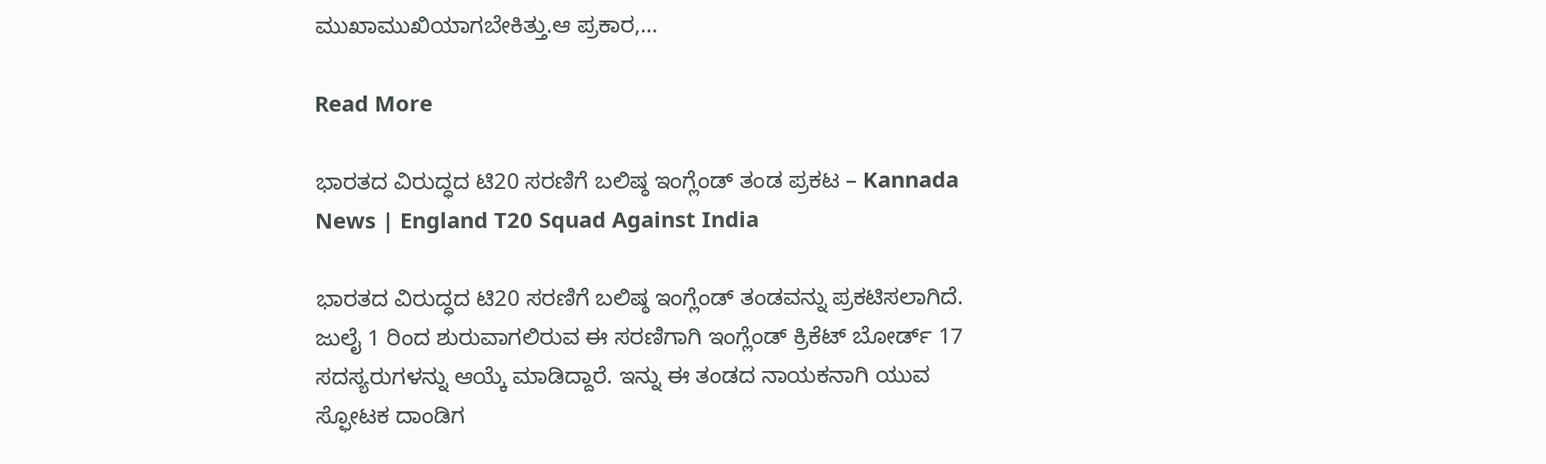ಮುಖಾಮುಖಿಯಾಗಬೇಕಿತ್ತು.ಆ ಪ್ರಕಾರ,…

Read More

ಭಾರತದ ವಿರುದ್ಧದ ಟಿ20 ಸರಣಿಗೆ ಬಲಿಷ್ಠ ಇಂಗ್ಲೆಂಡ್ ತಂಡ ಪ್ರಕಟ – Kannada News | England T20 Squad Against India

ಭಾರತದ ವಿರುದ್ಧದ ಟಿ20 ಸರಣಿಗೆ ಬಲಿಷ್ಠ ಇಂಗ್ಲೆಂಡ್ ತಂಡವನ್ನು ಪ್ರಕಟಿಸಲಾಗಿದೆ. ಜುಲೈ 1 ರಿಂದ ಶುರುವಾಗಲಿರುವ ಈ ಸರಣಿಗಾಗಿ ಇಂಗ್ಲೆಂಡ್ ಕ್ರಿಕೆಟ್ ಬೋರ್ಡ್ 17 ಸದಸ್ಯರುಗಳನ್ನು ಆಯ್ಕೆ ಮಾಡಿದ್ದಾರೆ. ಇನ್ನು ಈ ತಂಡದ ನಾಯಕನಾಗಿ ಯುವ ಸ್ಫೋಟಕ ದಾಂಡಿಗ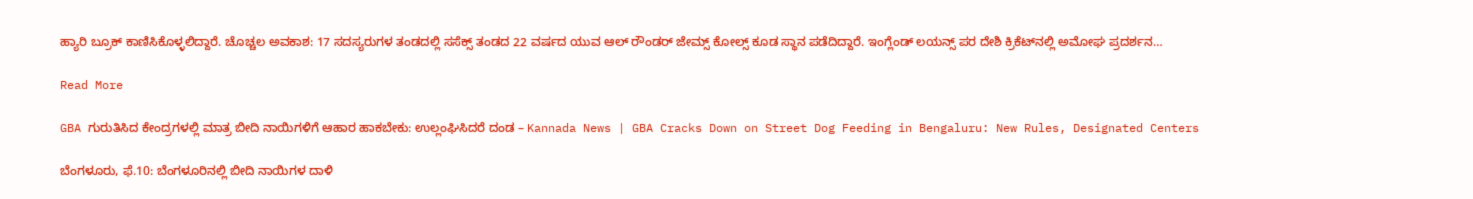ಹ್ಯಾರಿ ಬ್ರೂಕ್ ಕಾಣಿಸಿಕೊಳ್ಳಲಿದ್ದಾರೆ. ಚೊಚ್ಚಲ ಅವಕಾಶ: 17 ಸದಸ್ಯರುಗಳ ತಂಡದಲ್ಲಿ ಸಸೆಕ್ಸ್ ತಂಡದ 22 ವರ್ಷದ ಯುವ ಆಲ್ ರೌಂಡರ್ ಜೇಮ್ಸ್ ಕೋಲ್ಸ್ ಕೂಡ ಸ್ಥಾನ ಪಡೆದಿದ್ದಾರೆ. ಇಂಗ್ಲೆಂಡ್ ಲಯನ್ಸ್ ಪರ ದೇಶಿ ಕ್ರಿಕೆಟ್‌ನಲ್ಲಿ ಅಮೋಘ ಪ್ರದರ್ಶನ…

Read More

GBA ಗುರುತಿಸಿದ ಕೇಂದ್ರಗಳಲ್ಲಿ ಮಾತ್ರ ಬೀದಿ ನಾಯಿಗಳಿಗೆ ಆಹಾರ ಹಾಕಬೇಕು: ಉಲ್ಲಂಘಿಸಿದರೆ ದಂಡ – Kannada News | GBA Cracks Down on Street Dog Feeding in Bengaluru: New Rules, Designated Centers

ಬೆಂಗಳೂರು, ಫೆ.10: ಬೆಂಗಳೂರಿನಲ್ಲಿ ಬೀದಿ ನಾಯಿಗಳ ದಾಳಿ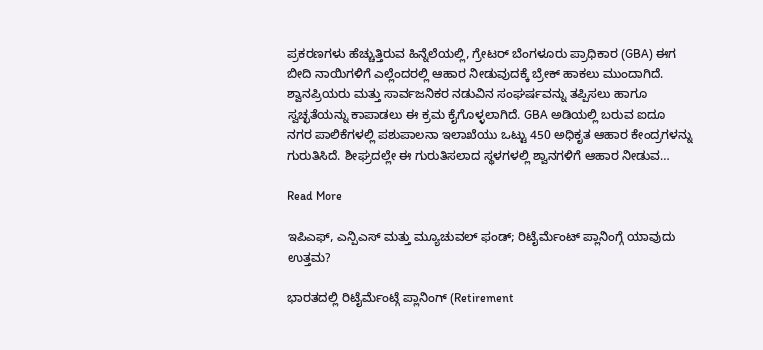ಪ್ರಕರಣಗಳು ಹೆಚ್ಚುತ್ತಿರುವ ಹಿನ್ನೆಲೆಯಲ್ಲಿ, ಗ್ರೇಟರ್ ಬೆಂಗಳೂರು ಪ್ರಾಧಿಕಾರ (GBA) ಈಗ ಬೀದಿ ನಾಯಿಗಳಿಗೆ ಎಲ್ಲೆಂದರಲ್ಲಿ ಆಹಾರ ನೀಡುವುದಕ್ಕೆ ಬ್ರೇಕ್ ಹಾಕಲು ಮುಂದಾಗಿದೆ. ಶ್ವಾನಪ್ರಿಯರು ಮತ್ತು ಸಾರ್ವಜನಿಕರ ನಡುವಿನ ಸಂಘರ್ಷವನ್ನು ತಪ್ಪಿಸಲು ಹಾಗೂ ಸ್ವಚ್ಛತೆಯನ್ನು ಕಾಪಾಡಲು ಈ ಕ್ರಮ ಕೈಗೊಳ್ಳಲಾಗಿದೆ. GBA ಅಡಿಯಲ್ಲಿ ಬರುವ ಐದೂ ನಗರ ಪಾಲಿಕೆಗಳಲ್ಲಿ ಪಶುಪಾಲನಾ ಇಲಾಖೆಯು ಒಟ್ಟು 450 ಅಧಿಕೃತ ಆಹಾರ ಕೇಂದ್ರಗಳನ್ನು ಗುರುತಿಸಿದೆ. ಶೀಘ್ರದಲ್ಲೇ ಈ ಗುರುತಿಸಲಾದ ಸ್ಥಳಗಳಲ್ಲಿ ಶ್ವಾನಗಳಿಗೆ ಆಹಾರ ನೀಡುವ…

Read More

ಇಪಿಎಫ್, ಎನ್ಪಿಎಸ್ ಮತ್ತು ಮ್ಯೂಚುವಲ್ ಫಂಡ್; ರಿಟೈರ್ಮೆಂಟ್ ಪ್ಲಾನಿಂಗ್ಗೆ ಯಾವುದು ಉತ್ತಮ?

ಭಾರತದಲ್ಲಿ ರಿಟೈರ್ಮೆಂಟ್ಗೆ ಪ್ಲಾನಿಂಗ್ (Retirement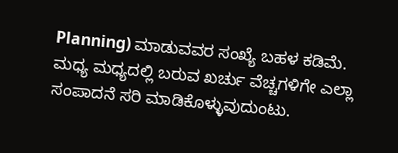Planning) ಮಾಡುವವರ ಸಂಖ್ಯೆ ಬಹಳ ಕಡಿಮೆ. ಮಧ್ಯ ಮಧ್ಯದಲ್ಲಿ ಬರುವ ಖರ್ಚು ವೆಚ್ಚಗಳಿಗೇ ಎಲ್ಲಾ ಸಂಪಾದನೆ ಸರಿ ಮಾಡಿಕೊಳ್ಳುವುದುಂಟು.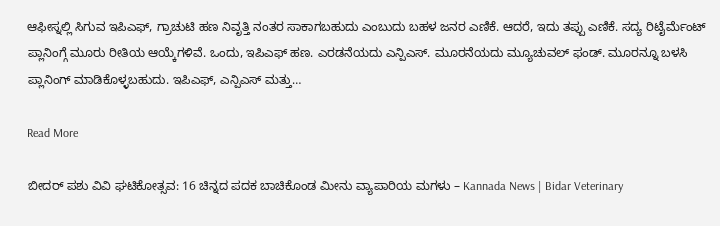ಆಫೀಸ್ನಲ್ಲಿ ಸಿಗುವ ಇಪಿಎಫ್, ಗ್ರಾಚುಟಿ ಹಣ ನಿವೃತ್ತಿ ನಂತರ ಸಾಕಾಗಬಹುದು ಎಂಬುದು ಬಹಳ ಜನರ ಎಣಿಕೆ. ಆದರೆ, ಇದು ತಪ್ಪು ಎಣಿಕೆ. ಸದ್ಯ ರಿಟೈರ್ಮೆಂಟ್ ಪ್ಲಾನಿಂಗ್ಗೆ ಮೂರು ರೀತಿಯ ಆಯ್ಕೆಗಳಿವೆ. ಒಂದು, ಇಪಿಎಫ್ ಹಣ. ಎರಡನೆಯದು ಎನ್ಪಿಎಸ್. ಮೂರನೆಯದು ಮ್ಯೂಚುವಲ್ ಫಂಡ್. ಮೂರನ್ನೂ ಬಳಸಿ ಪ್ಲಾನಿಂಗ್ ಮಾಡಿಕೊಳ್ಳಬಹುದು. ಇಪಿಎಫ್, ಎನ್ಪಿಎಸ್ ಮತ್ತು…

Read More

ಬೀದರ್‌ ಪಶು ವಿವಿ ಘಟಿಕೋತ್ಸವ: 16 ಚಿನ್ನದ ಪದಕ ಬಾಚಿಕೊಂಡ ಮೀನು ವ್ಯಾಪಾರಿಯ ಮಗಳು – Kannada News | Bidar Veterinary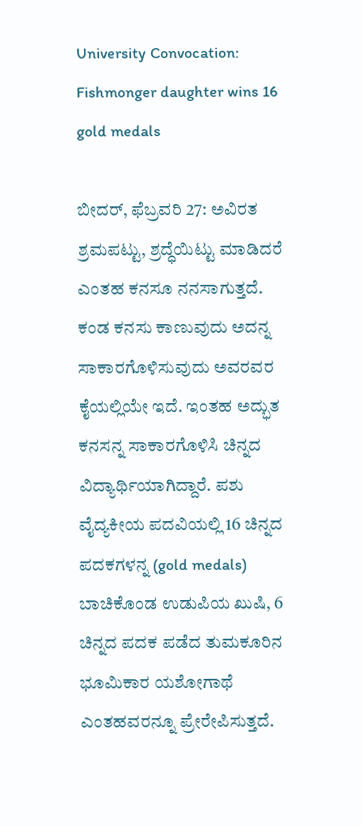University Convocation: Fishmonger daughter wins 16 gold medals

ಬೀದರ್, ಫೆಬ್ರವರಿ 27: ಅವಿರತ ಶ್ರಮಪಟ್ಟು, ಶ್ರದ್ಧೆಯಿಟ್ಟು ಮಾಡಿದರೆ ಎಂತಹ ಕನಸೂ ನನಸಾಗುತ್ತದೆ. ಕಂಡ ಕನಸು ಕಾಣುವುದು ಅದನ್ನ ಸಾಕಾರಗೊಳಿಸುವುದು ಅವರವರ ಕೈಯಲ್ಲಿಯೇ ಇದೆ. ಇಂತಹ ಅದ್ಭುತ ಕನಸನ್ನ ಸಾಕಾರಗೊಳಿಸಿ ಚಿನ್ನದ ವಿದ್ಯಾರ್ಥಿಯಾಗಿದ್ದಾರೆ. ಪಶು ವೈದ್ಯಕೀಯ ಪದವಿಯಲ್ಲಿ 16 ಚಿನ್ನದ ಪದಕಗಳನ್ನ (gold medals) ಬಾಚಿಕೊಂಡ ಉಡುಪಿಯ ಖುಷಿ, 6 ಚಿನ್ನದ ಪದಕ ಪಡೆದ ತುಮಕೂರಿನ ಭೂಮಿಕಾರ ಯಶೋಗಾಥೆ ಎಂತಹವರನ್ನೂ ಪ್ರೇರೇಪಿಸುತ್ತದೆ.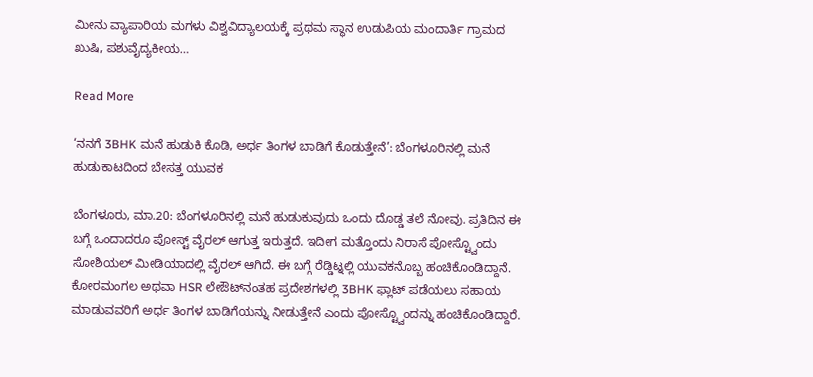ಮೀನು ವ್ಯಾಪಾರಿಯ ಮಗಳು ವಿಶ್ವವಿದ್ಯಾಲಯಕ್ಕೆ ಪ್ರಥಮ ಸ್ಥಾನ ಉಡುಪಿಯ ಮಂದಾರ್ತಿ ಗ್ರಾಮದ ಖುಷಿ, ಪಶುವೈದ್ಯಕೀಯ…

Read More

‘ನನಗೆ 3BHK ಮನೆ ಹುಡುಕಿ ಕೊಡಿ, ಅರ್ಧ ತಿಂಗಳ ಬಾಡಿಗೆ ಕೊಡುತ್ತೇನೆ’: ಬೆಂಗಳೂರಿನಲ್ಲಿ ಮನೆ ಹುಡುಕಾಟದಿಂದ ಬೇಸತ್ತ ಯುವಕ

ಬೆಂಗಳೂರು, ಮಾ.20: ಬೆಂಗಳೂರಿನಲ್ಲಿ ಮನೆ ಹುಡುಕುವುದು ಒಂದು ದೊಡ್ಡ ತಲೆ ನೋವು. ಪ್ರತಿದಿನ ಈ ಬಗ್ಗೆ ಒಂದಾದರೂ ಪೋಸ್ಟ್ ವೈರಲ್ ಆಗುತ್ತ ಇರುತ್ತದೆ. ಇದೀಗ ಮತ್ತೊಂದು ನಿರಾಸೆ ಪೋಸ್ಟ್ವೊಂದು ಸೋಶಿಯಲ್ ಮೀಡಿಯಾದಲ್ಲಿ ವೈರಲ್ ಆಗಿದೆ. ಈ ಬಗ್ಗೆ ರೆಡ್ಡಿಟ್ನಲ್ಲಿ ಯುವಕನೊಬ್ಬ ಹಂಚಿಕೊಂಡಿದ್ದಾನೆ. ಕೋರಮಂಗಲ ಅಥವಾ HSR ಲೇಔಟ್‌ನಂತಹ ಪ್ರದೇಶಗಳಲ್ಲಿ 3BHK ಫ್ಲಾಟ್ ಪಡೆಯಲು ಸಹಾಯ ಮಾಡುವವರಿಗೆ ಅರ್ಧ ತಿಂಗಳ ಬಾಡಿಗೆಯನ್ನು ನೀಡುತ್ತೇನೆ ಎಂದು ಪೋಸ್ಟ್ವೊಂದನ್ನು ಹಂಚಿಕೊಂಡಿದ್ದಾರೆ.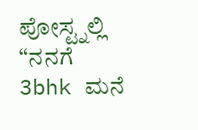ಪೋಸ್ಟ್ನಲ್ಲಿ “ನನಗೆ 3bhk ಮನೆ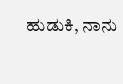ಹುಡುಕಿ, ನಾನು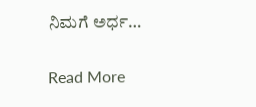ನಿಮಗೆ ಅರ್ಧ…

Read More